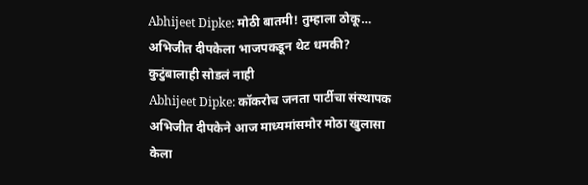Abhijeet Dipke: मोठी बातमी! तुम्हाला ठोकू… अभिजीत दीपकेला भाजपकडून थेट धमकी? कुटुंबालाही सोडलं नाही
Abhijeet Dipke: कॉकरोच जनता पार्टीचा संस्थापक अभिजीत दीपकेने आज माध्यमांसमोर मोठा खुलासा केला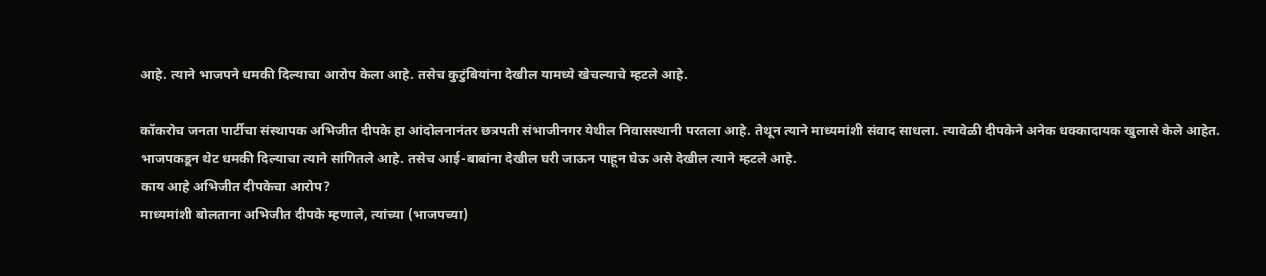आहे. त्याने भाजपने धमकी दिल्याचा आरोप केला आहे. तसेच कुटुंबियांना देखील यामध्ये खेचल्याचे म्हटले आहे.

कॉकरोच जनता पार्टीचा संस्थापक अभिजीत दीपके हा आंदोलनानंतर छत्रपती संभाजीनगर येथील निवासस्थानी परतला आहे. तेथून त्याने माध्यमांशी संवाद साधला. त्यावेळी दीपकेने अनेक धक्कादायक खुलासे केले आहेत. भाजपकडून थेट धमकी दिल्याचा त्याने सांगितले आहे. तसेच आई-बाबांना देखील घरी जाऊन पाहून घेऊ असे देखील त्याने म्हटले आहे.
काय आहे अभिजीत दीपकेचा आरोप?
माध्यमांशी बोलताना अभिजीत दीपके म्हणाले, त्यांच्या (भाजपच्या)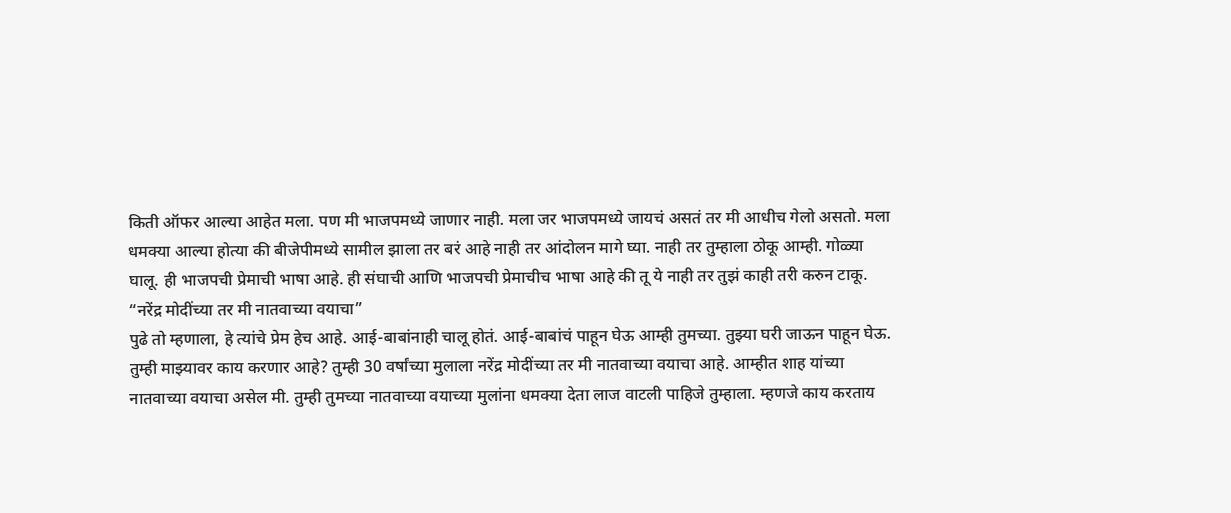किती ऑफर आल्या आहेत मला. पण मी भाजपमध्ये जाणार नाही. मला जर भाजपमध्ये जायचं असतं तर मी आधीच गेलो असतो. मला धमक्या आल्या होत्या की बीजेपीमध्ये सामील झाला तर बरं आहे नाही तर आंदोलन मागे घ्या. नाही तर तुम्हाला ठोकू आम्ही. गोळ्या घालू. ही भाजपची प्रेमाची भाषा आहे. ही संघाची आणि भाजपची प्रेमाचीच भाषा आहे की तू ये नाही तर तुझं काही तरी करुन टाकू.
“नरेंद्र मोदींच्या तर मी नातवाच्या वयाचा”
पुढे तो म्हणाला, हे त्यांचे प्रेम हेच आहे. आई-बाबांनाही चालू होतं. आई-बाबांचं पाहून घेऊ आम्ही तुमच्या. तुझ्या घरी जाऊन पाहून घेऊ. तुम्ही माझ्यावर काय करणार आहे? तुम्ही 30 वर्षांच्या मुलाला नरेंद्र मोदींच्या तर मी नातवाच्या वयाचा आहे. आम्हीत शाह यांच्या नातवाच्या वयाचा असेल मी. तुम्ही तुमच्या नातवाच्या वयाच्या मुलांना धमक्या देता लाज वाटली पाहिजे तुम्हाला. म्हणजे काय करताय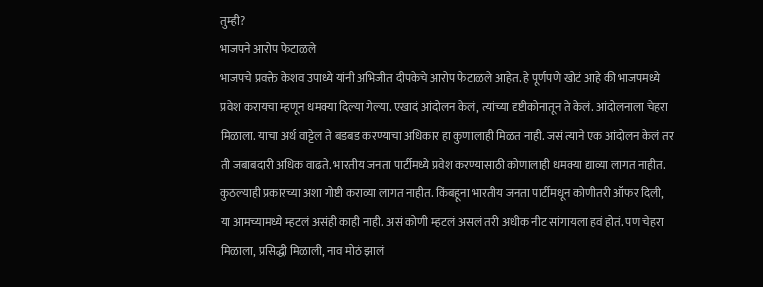तुम्ही?
भाजपने आरोप फेटाळले
भाजपचे प्रवक्ते केशव उपाध्ये यांनी अभिजीत दीपकेचे आरोप फेटाळले आहेत. हे पूर्णपणे खोटं आहे की भाजपमध्ये प्रवेश करायचा म्हणून धमक्या दिल्या गेल्या. एखादं आंदोलन केलं, त्यांच्या दृष्टीकोनातून ते केलं. आंदोलनाला चेहरा मिळाला. याचा अर्थ वाट्टेल ते बडबड करण्याचा अधिकार हा कुणालाही मिळत नाही. जसं त्याने एक आंदोलन केलं तर ती जबाबदारी अधिक वाढते. भारतीय जनता पार्टीमध्ये प्रवेश करण्यासाठी कोणालाही धमक्या द्याव्या लागत नाहीत. कुठल्याही प्रकारच्या अशा गोष्टी कराव्या लागत नाहीत. किंबहूना भारतीय जनता पार्टीमधून कोणीतरी ऑफर दिली, या आमच्यामध्ये म्हटलं असंही काही नाही. असं कोणी म्हटलं असलं तरी अधीक नीट सांगायला हवं होतं. पण चेहरा मिळाला, प्रसिद्धी मिळाली, नाव मोठं झालं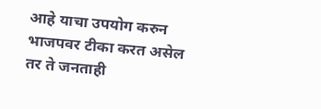आहे याचा उपयोग करुन भाजपवर टीका करत असेल तर ते जनताही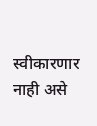स्वीकारणार नाही असे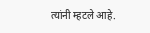त्यांनी म्हटले आहे.